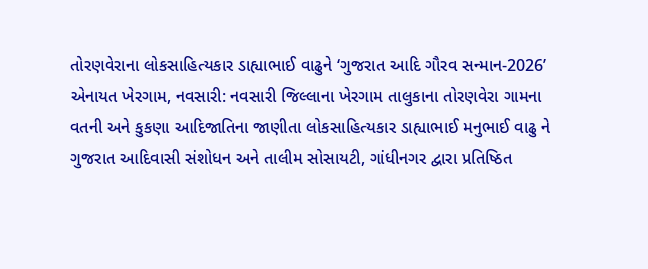તોરણવેરાના લોકસાહિત્યકાર ડાહ્યાભાઈ વાઢુને ‘ગુજરાત આદિ ગૌરવ સન્માન-2026’ એનાયત ખેરગામ, નવસારી: નવસારી જિલ્લાના ખેરગામ તાલુકાના તોરણવેરા ગામના વતની અને કુકણા આદિજાતિના જાણીતા લોકસાહિત્યકાર ડાહ્યાભાઈ મનુભાઈ વાઢુ ને ગુજરાત આદિવાસી સંશોધન અને તાલીમ સોસાયટી, ગાંધીનગર દ્વારા પ્રતિષ્ઠિત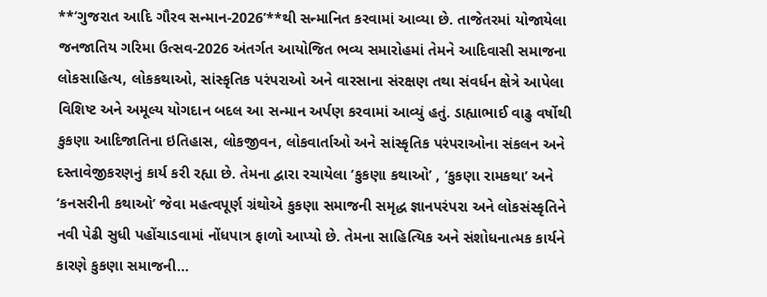**‘ગુજરાત આદિ ગૌરવ સન્માન-2026’**થી સન્માનિત કરવામાં આવ્યા છે. તાજેતરમાં યોજાયેલા જનજાતિય ગરિમા ઉત્સવ-2026 અંતર્ગત આયોજિત ભવ્ય સમારોહમાં તેમને આદિવાસી સમાજના લોકસાહિત્ય, લોકકથાઓ, સાંસ્કૃતિક પરંપરાઓ અને વારસાના સંરક્ષણ તથા સંવર્ધન ક્ષેત્રે આપેલા વિશિષ્ટ અને અમૂલ્ય યોગદાન બદલ આ સન્માન અર્પણ કરવામાં આવ્યું હતું. ડાહ્યાભાઈ વાઢુ વર્ષોથી કુકણા આદિજાતિના ઇતિહાસ, લોકજીવન, લોકવાર્તાઓ અને સાંસ્કૃતિક પરંપરાઓના સંકલન અને દસ્તાવેજીકરણનું કાર્ય કરી રહ્યા છે. તેમના દ્વારા રચાયેલા ‘કુકણા કથાઓ’ , ‘કુકણા રામકથા’ અને ‘કનસરીની કથાઓ’ જેવા મહત્વપૂર્ણ ગ્રંથોએ કુકણા સમાજની સમૃદ્ધ જ્ઞાનપરંપરા અને લોકસંસ્કૃતિને નવી પેઢી સુધી પહોંચાડવામાં નોંધપાત્ર ફાળો આપ્યો છે. તેમના સાહિત્યિક અને સંશોધનાત્મક કાર્યને કારણે કુકણા સમાજની...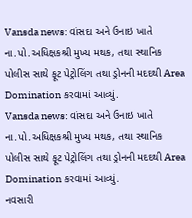Vansda news: વાંસદા અને ઉનાઇ ખાતે ના.પો.અધિક્ષકશ્રી મુખ્ય મથક, તથા સ્થાનિક પોલીસ સાથે ફૂટ પેટ્રોલિંગ તથા ડ્રોનની મદદથી Area Domination કરવામાં આવ્યું.
Vansda news: વાંસદા અને ઉનાઇ ખાતે ના.પો.અધિક્ષકશ્રી મુખ્ય મથક, તથા સ્થાનિક પોલીસ સાથે ફૂટ પેટ્રોલિંગ તથા ડ્રોનની મદદથી Area Domination કરવામાં આવ્યું.
નવસારી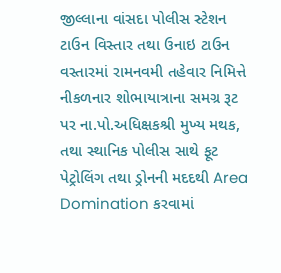જીલ્લાના વાંસદા પોલીસ સ્ટેશન ટાઉન વિસ્તાર તથા ઉનાઇ ટાઉન વસ્તારમાં રામનવમી તહેવાર નિમિત્તે નીકળનાર શોભાયાત્રાના સમગ્ર રૂટ પર ના.પો.અધિક્ષકશ્રી મુખ્ય મથક, તથા સ્થાનિક પોલીસ સાથે ફૂટ પેટ્રોલિંગ તથા ડ્રોનની મદદથી Area Domination કરવામાં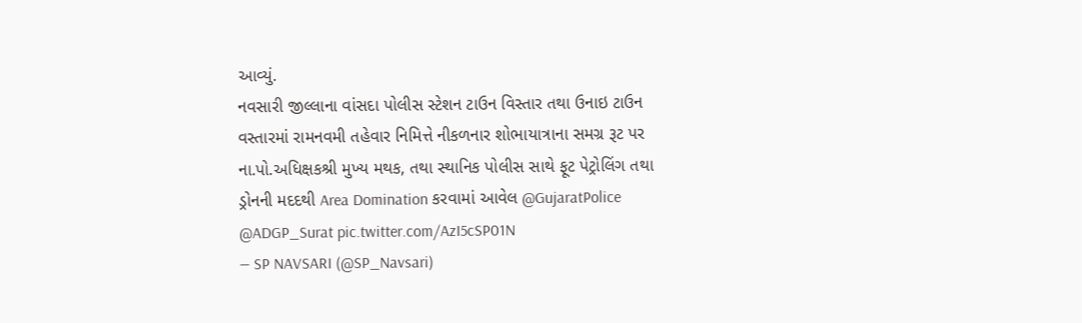આવ્યું.
નવસારી જીલ્લાના વાંસદા પોલીસ સ્ટેશન ટાઉન વિસ્તાર તથા ઉનાઇ ટાઉન વસ્તારમાં રામનવમી તહેવાર નિમિત્તે નીકળનાર શોભાયાત્રાના સમગ્ર રૂટ પર ના.પો.અધિક્ષકશ્રી મુખ્ય મથક, તથા સ્થાનિક પોલીસ સાથે ફૂટ પેટ્રોલિંગ તથા ડ્રોનની મદદથી Area Domination કરવામાં આવેલ @GujaratPolice @ADGP_Surat pic.twitter.com/AzI5cSP01N
— SP NAVSARI (@SP_Navsari)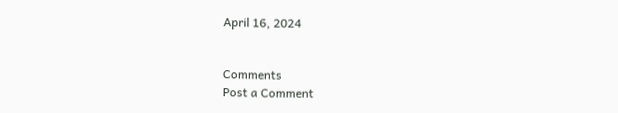April 16, 2024


Comments
Post a Comment